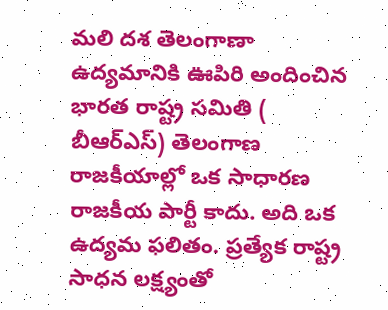మలి దశ తెలంగాణా ఉద్యమానికి ఊపిరి అందించిన భారత రాష్ట్ర సమితి ( బీఆర్ఎస్) తెలంగాణ రాజకీయాల్లో ఒక సాధారణ రాజకీయ పార్టీ కాదు. అది ఒక ఉద్యమ ఫలితం. ప్రత్యేక రాష్ట్ర సాధన లక్ష్యంతో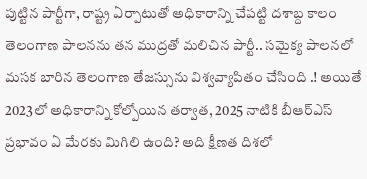పుట్టిన పార్టీగా, రాష్ట్ర ఏర్పాటుతో అధికారాన్ని చేపట్టి దశాబ్ద కాలం తెలంగాణ పాలనను తన ముద్రతో మలిచిన పార్టీ.. సమైక్య పాలనలో మసక బారిన తెలంగాణ తేజస్సును విశ్వవ్యాపితం చేసింది .! అయితే 2023లో అధికారాన్ని కోల్పోయిన తర్వాత, 2025 నాటికి బీఆర్ఎస్ ప్రభావం ఏ మేరకు మిగిలి ఉంది? అది క్షీణత దిశలో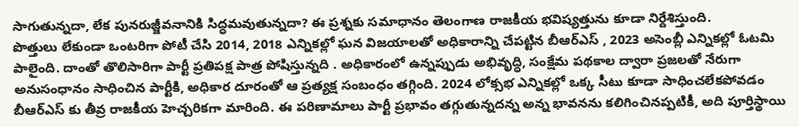సాగుతున్నదా, లేక పునరుజ్జీవనానికి సిద్ధమవుతున్నదా? ఈ ప్రశ్నకు సమాధానం తెలంగాణ రాజకీయ భవిష్యత్తును కూడా నిర్దేశిస్తుంది.
పొత్తులు లేకుండా ఒంటరిగా పోటీ చేసి 2014, 2018 ఎన్నికల్లో ఘన విజయాలతో అధికారాన్ని చేపట్టిన బీఆర్ఎస్ , 2023 అసెంబ్లీ ఎన్నికల్లో ఓటమి పాలైంది. దాంతో తొలిసారిగా పార్టీ ప్రతిపక్ష పాత్ర పోషిస్తున్నది . అధికారంలో ఉన్నప్పుడు అభివృద్ధి, సంక్షేమ పథకాల ద్వారా ప్రజలతో నేరుగా అనుసంధానం సాధించిన పార్టీకి, అధికార దూరంతో ఆ ప్రత్యక్ష సంబంధం తగ్గింది. 2024 లోక్సభ ఎన్నికల్లో ఒక్క సీటు కూడా సాధించలేకపోవడం బీఆర్ఎస్ కు తీవ్ర రాజకీయ హెచ్చరికగా మారింది. ఈ పరిణామాలు పార్టీ ప్రభావం తగ్గుతున్నదన్న అన్న భావనను కలిగించినప్పటికీ, అది పూర్తిస్థాయి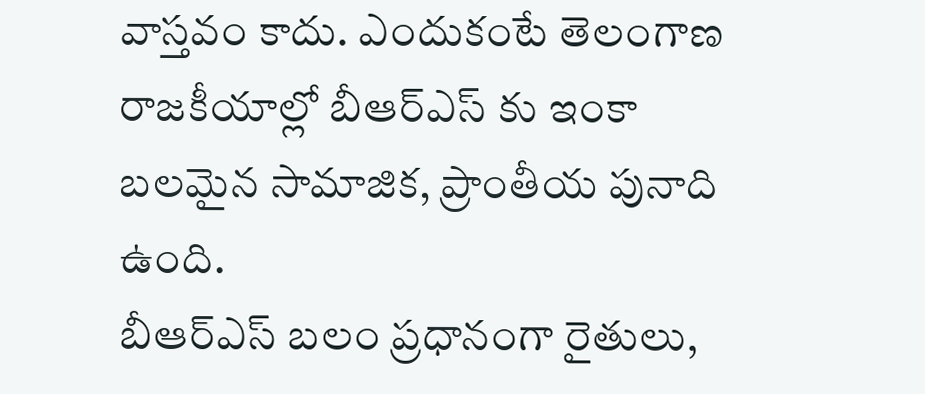వాస్తవం కాదు. ఎందుకంటే తెలంగాణ రాజకీయాల్లో బీఆర్ఎస్ కు ఇంకా బలమైన సామాజిక, ప్రాంతీయ పునాది ఉంది.
బీఆర్ఎస్ బలం ప్రధానంగా రైతులు,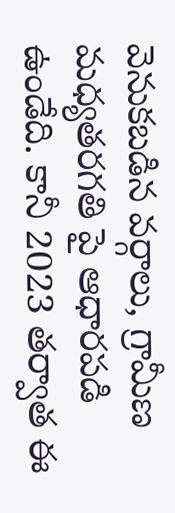వెనుకబడిన వర్గాలు, గ్రామీణ మధ్యతరగతి పై ఆధారపడి ఉండేది. కానీ 2023 తర్వాత ఈ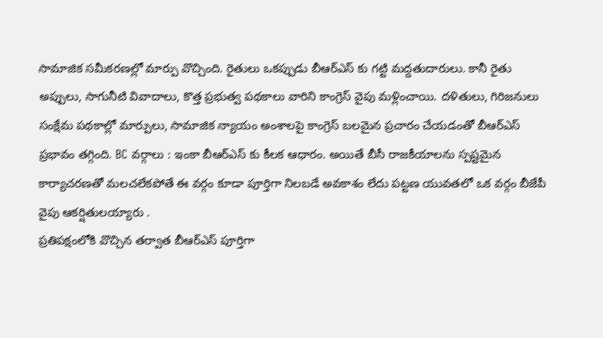సామాజిక సమీకరణల్లో మార్పు వొచ్చింది. రైతులు ఒకప్పుడు బీఆర్ఎస్ కు గట్టి మద్దతుదారులు. కానీ రైతు అప్పులు, సాగునీటి వివాదాలు, కొత్త ప్రభుత్వ పథకాలు వారిని కాంగ్రెస్ వైపు మళ్లించాయి. దళితులు, గిరిజనులు సంక్షేమ పథకాల్లో మార్పులు, సామాజిక న్యాయం అంశాలపై కాంగ్రెస్ బలమైన ప్రచారం చేయడంతో బీఆర్ఎస్ ప్రభావం తగ్గింది. BC వర్గాలు : ఇంకా బీఆర్ఎస్ కు కీలక ఆధారం. అయితే బీసీ రాజకీయాలను స్పష్టమైన కార్యాచరణతో మలచలేకపోతే ఈ వర్గం కూడా పూర్తిగా నిలబడే అవకాశం లేదు పట్టణ యువతలో ఒక వర్గం బీజేపీ వైపు ఆకర్షితులయ్యారు .
ప్రతిపక్షంలోకి వొచ్చిన తర్వాత బీఆర్ఎస్ పూర్తిగా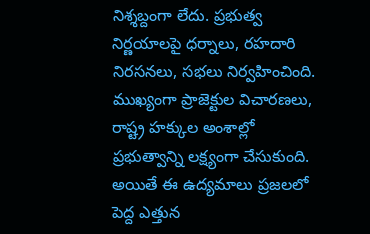నిశ్శబ్దంగా లేదు. ప్రభుత్వ నిర్ణయాలపై ధర్నాలు, రహదారి నిరసనలు, సభలు నిర్వహించింది. ముఖ్యంగా ప్రాజెక్టుల విచారణలు, రాష్ట్ర హక్కుల అంశాల్లో ప్రభుత్వాన్ని లక్ష్యంగా చేసుకుంది. అయితే ఈ ఉద్యమాలు ప్రజలలో పెద్ద ఎత్తున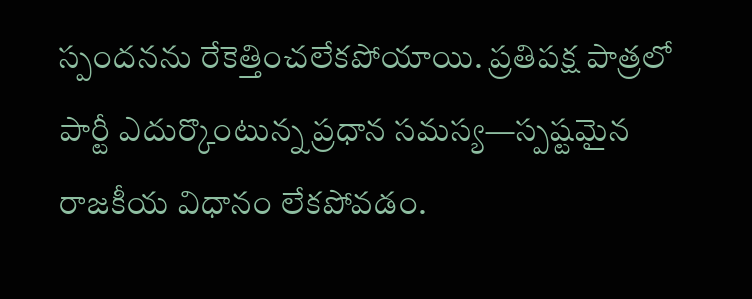స్పందనను రేకెత్తించలేకపోయాయి. ప్రతిపక్ష పాత్రలో పార్టీ ఎదుర్కొంటున్న ప్రధాన సమస్య—స్పష్టమైన రాజకీయ విధానం లేకపోవడం.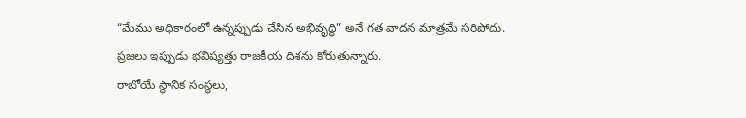“మేము అధికారంలో ఉన్నప్పుడు చేసిన అభివృద్ధి” అనే గత వాదన మాత్రమే సరిపోదు. ప్రజలు ఇప్పుడు భవిష్యత్తు రాజకీయ దిశను కోరుతున్నారు.
రాబోయే స్థానిక సంస్థలు,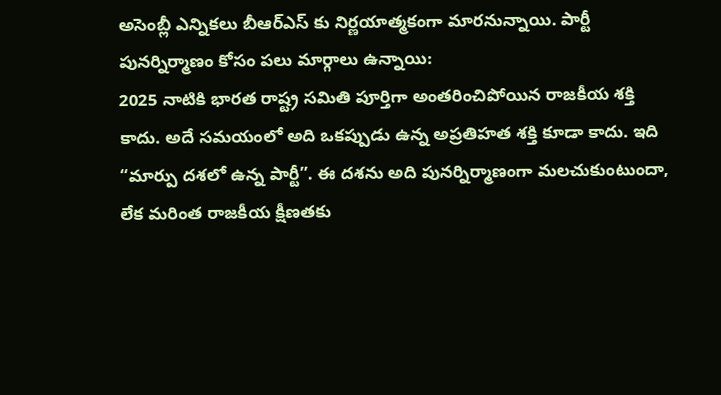అసెంబ్లీ ఎన్నికలు బీఆర్ఎస్ కు నిర్ణయాత్మకంగా మారనున్నాయి. పార్టీ పునర్నిర్మాణం కోసం పలు మార్గాలు ఉన్నాయి:
2025 నాటికి భారత రాష్ట్ర సమితి పూర్తిగా అంతరించిపోయిన రాజకీయ శక్తి కాదు. అదే సమయంలో అది ఒకప్పుడు ఉన్న అప్రతిహత శక్తి కూడా కాదు. ఇది “మార్పు దశలో ఉన్న పార్టీ”. ఈ దశను అది పునర్నిర్మాణంగా మలచుకుంటుందా, లేక మరింత రాజకీయ క్షీణతకు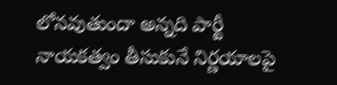లోనవుతుందా అన్నది పార్టీ నాయకత్వం తీసుకునే నిర్ణయాలపై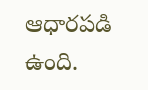ఆధారపడి ఉంది.